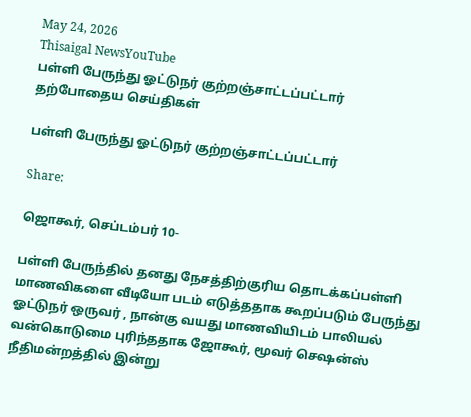May 24, 2026
Thisaigal NewsYouTube
பள்ளி பேருந்து ஓட்டுநர் குற்றஞ்சாட்டப்பட்டார்
தற்போதைய செய்திகள்

பள்ளி பேருந்து ஓட்டுநர் குற்றஞ்சாட்டப்பட்டார்

Share:

ஜொகூர், செப்டம்பர் 10-

பள்ளி பேருந்தில் தனது நேசத்திற்குரிய தொடக்கப்பள்ளி மாணவிகளை வீடியோ படம் எடுத்ததாக கூறப்படும் பேருந்து ஓட்டுநர் ஒருவர் , நான்கு வயது மாணவியிடம் பாலியல் வன்கொடுமை புரிந்ததாக ஜோகூர், மூவர் செஷன்ஸ் நீதிமன்றத்தில் இன்று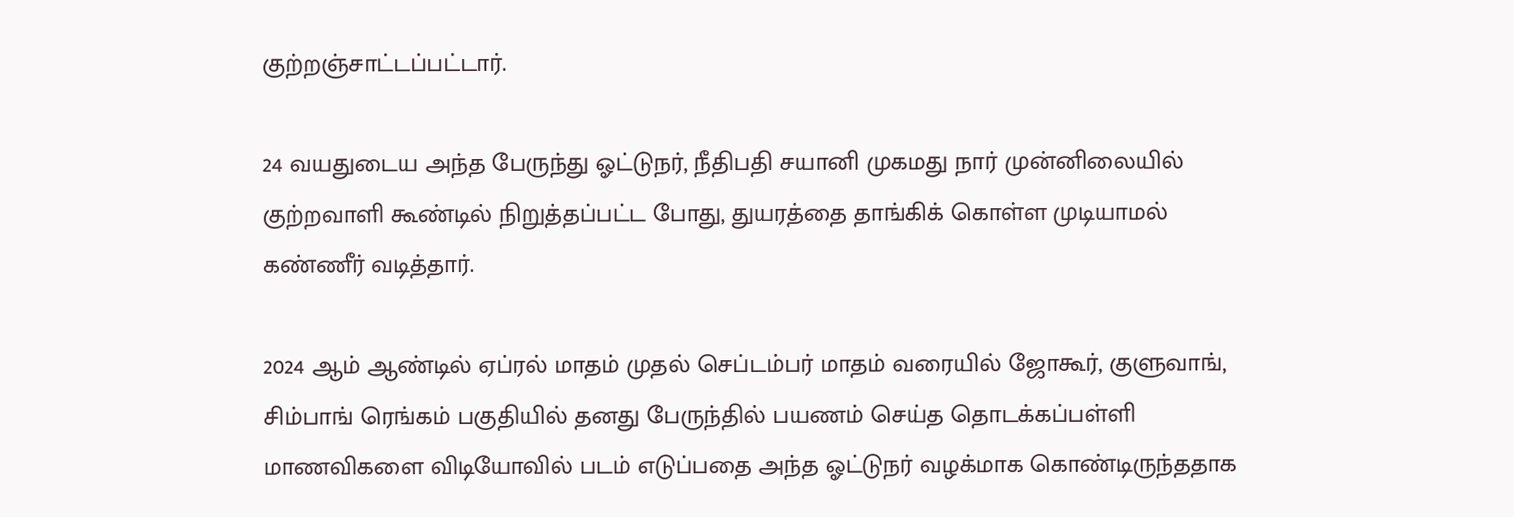குற்றஞ்சாட்டப்பட்டார்.

24 வயதுடைய அந்த பேருந்து ஓட்டுநர், நீதிபதி சயானி முகமது நார் முன்னிலையில் குற்றவாளி கூண்டில் நிறுத்தப்பட்ட போது, துயரத்தை தாங்கிக் கொள்ள முடியாமல் கண்ணீர் வடித்தார்.

2024 ஆம் ஆண்டில் ஏப்ரல் மாதம் முதல் செப்டம்பர் மாதம் வரையில் ஜோகூர், குளுவாங், சிம்பாங் ரெங்கம் பகுதியில் தனது பேருந்தில் பயணம் செய்த தொடக்கப்பள்ளி மாணவிகளை விடியோவில் படம் எடுப்பதை அந்த ஓட்டுநர் வழக்மாக கொண்டிருந்ததாக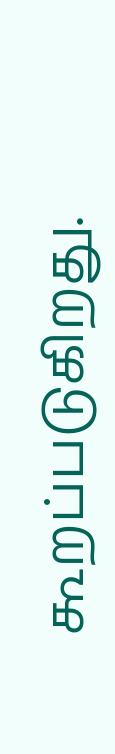கூறப்படுகிறது.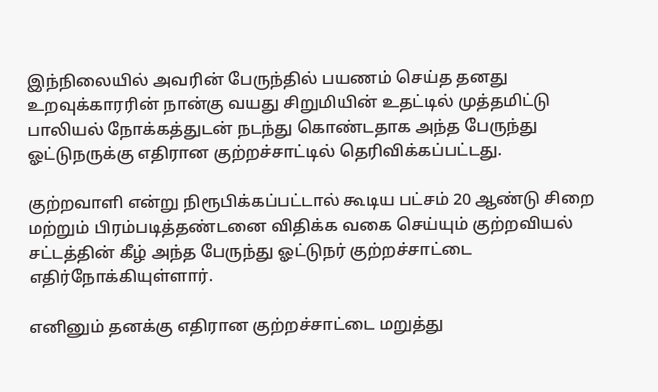இந்நிலையில் அவரின் பேருந்தில் பயணம் செய்த தனது உறவுக்காரரின் நான்கு வயது சிறுமியின் உதட்டில் முத்தமிட்டு பாலியல் நோக்கத்துடன் நடந்து கொண்டதாக அந்த பேருந்து ஓட்டுநருக்கு எதிரான குற்றச்சாட்டில் தெரிவிக்கப்பட்டது.

குற்றவாளி என்று நிரூபிக்கப்பட்டால் கூடிய பட்சம் 20 ஆண்டு சிறை மற்றும் பிரம்படித்தண்டனை விதிக்க வகை செய்யும் குற்றவியல் சட்டத்தின் கீழ் அந்த பேருந்து ஓட்டுநர் குற்றச்சாட்டை எதிர்நோக்கியுள்ளார்.

எனினும் தனக்கு எதிரான குற்றச்சாட்டை மறுத்து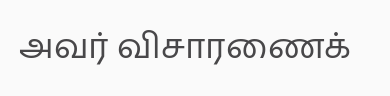அவர் விசாரணைக்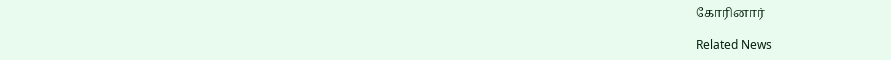கோரினார்

Related News